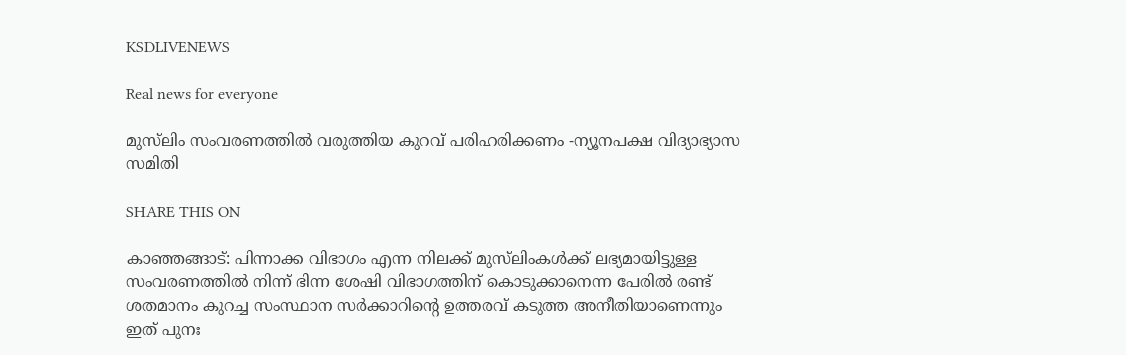KSDLIVENEWS

Real news for everyone

മുസ്‍ലിം സംവരണത്തില്‍ വരുത്തിയ കുറവ് പരിഹരിക്കണം -ന്യൂനപക്ഷ വിദ്യാഭ്യാസ സമിതി

SHARE THIS ON

കാഞ്ഞങ്ങാട്: പിന്നാക്ക വിഭാഗം എന്ന നിലക്ക് മുസ്‍ലിംകള്‍ക്ക് ലഭ്യമായിട്ടുള്ള സംവരണത്തില്‍ നിന്ന് ഭിന്ന ശേഷി വിഭാഗത്തിന് കൊടുക്കാനെന്ന പേരില്‍ രണ്ട് ശതമാനം കുറച്ച സംസ്ഥാന സര്‍ക്കാറിന്റെ ഉത്തരവ് കടുത്ത അനീതിയാണെന്നും ഇത് പുനഃ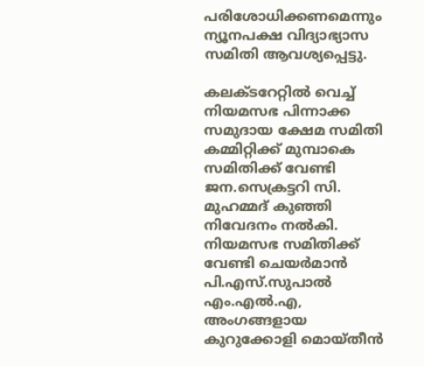പരിശോധിക്കണമെന്നും ന്യൂനപക്ഷ വിദ്യാഭ്യാസ സമിതി ആവശ്യപ്പെട്ടു.

കലക്ടറേറ്റില്‍ വെച്ച് നിയമസഭ പിന്നാക്ക സമുദായ ക്ഷേമ സമിതി കമ്മിറ്റിക്ക് മുമ്പാകെ സമിതിക്ക് വേണ്ടി ജന.സെക്രട്ടറി സി. മുഹമ്മദ് കുഞ്ഞി നിവേദനം നൽകി. നിയമസഭ സമിതിക്ക് വേണ്ടി ചെയര്‍മാന്‍ പി.എസ്.സുപാല്‍ എം.എല്‍.എ, അംഗങ്ങളായ കുറുക്കോളി മൊയ്തീന്‍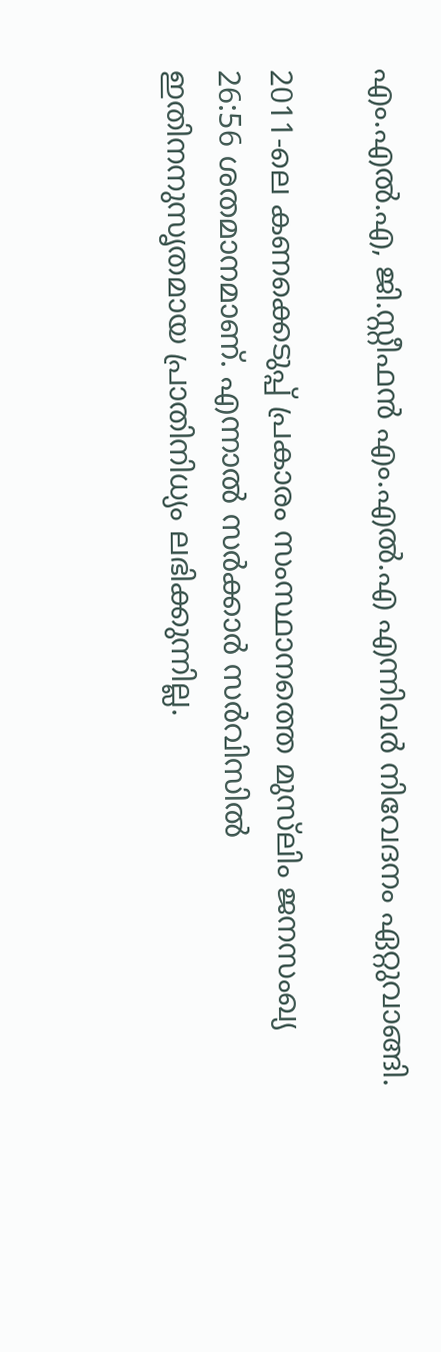എം.എല്‍.എ, ജി.സ്റ്റീഫന്‍ എം.എല്‍.എ എന്നിവര്‍ നിവേദനം ഏറ്റുവാങ്ങി.

2011-ലെ കണക്കെടുപ്പ് പ്രകാരം സംസ്ഥാനത്തെ മുസ്‍ലിം ജനസംഖ്യ 26:56 ശതമാനമാണ്. എന്നാല്‍ സര്‍ക്കാര്‍ സർവിസില്‍ ഇതിനനുസൃതമായ പ്രാതിനിധ്യം ലഭിക്കുന്നില്ല.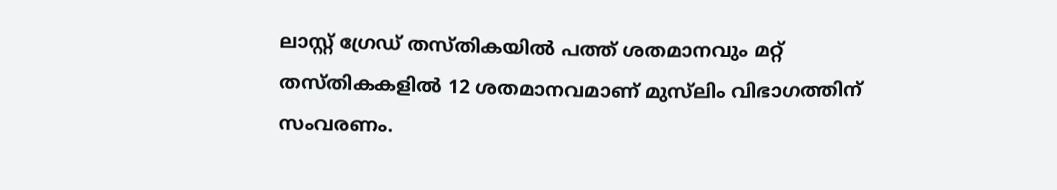ലാസ്റ്റ് ഗ്രേഡ് തസ്തികയില്‍ പത്ത് ശതമാനവും മറ്റ് തസ്തികകളില്‍ 12 ശതമാനവമാണ് മുസ്‍ലിം വിഭാഗത്തിന് സംവരണം.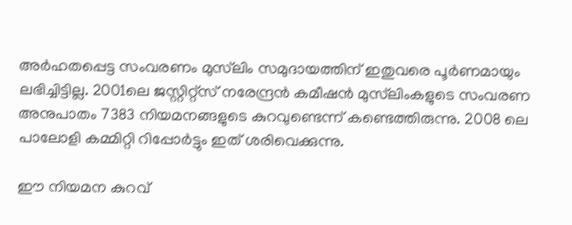അര്‍ഹതപ്പെട്ട സംവരണം മുസ്‍ലിം സമുദായത്തിന് ഇതുവരെ പൂർണമായും ലഭിച്ചിട്ടില്ല. 2001ലെ ജസ്റ്റിറ്റ്‌സ് നരേന്ദ്രന്‍ കമീഷന്‍ മുസ്‍ലിംകളുടെ സംവരണ അനുപാതം 7383 നിയമനങ്ങളുടെ കുറവുണ്ടെന്ന് കണ്ടെത്തിരുന്നു. 2008 ലെ പാലോളി കമ്മിറ്റി റിപ്പോര്‍ട്ടും ഇത് ശരിവെക്കുന്നു.

ഈ നിയമന കുറവ്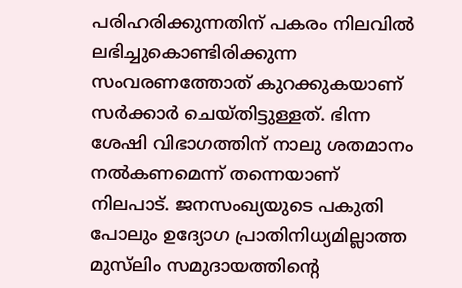പരിഹരിക്കുന്നതിന് പകരം നിലവില്‍ ലഭിച്ചുകൊണ്ടിരിക്കുന്ന സംവരണത്തോത് കുറക്കുകയാണ് സര്‍ക്കാര്‍ ചെയ്തിട്ടുള്ളത്. ഭിന്ന ശേഷി വിഭാഗത്തിന് നാലു ശതമാനം നല്‍കണമെന്ന് തന്നെയാണ് നിലപാട്. ജനസംഖ്യയുടെ പകുതി പോലും ഉദ്യോഗ പ്രാതിനിധ്യമില്ലാത്ത മുസ്‍ലിം സമുദായത്തിന്റെ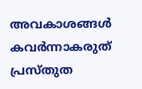അവകാശങ്ങള്‍ കവര്‍ന്നാകരുത് പ്രസ്തുത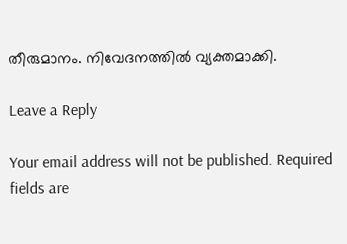തീരുമാനം. നിവേദനത്തില്‍ വ്യക്തമാക്കി.

Leave a Reply

Your email address will not be published. Required fields are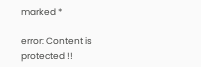marked *

error: Content is protected !!